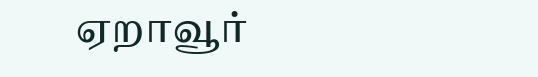ஏறாவூர்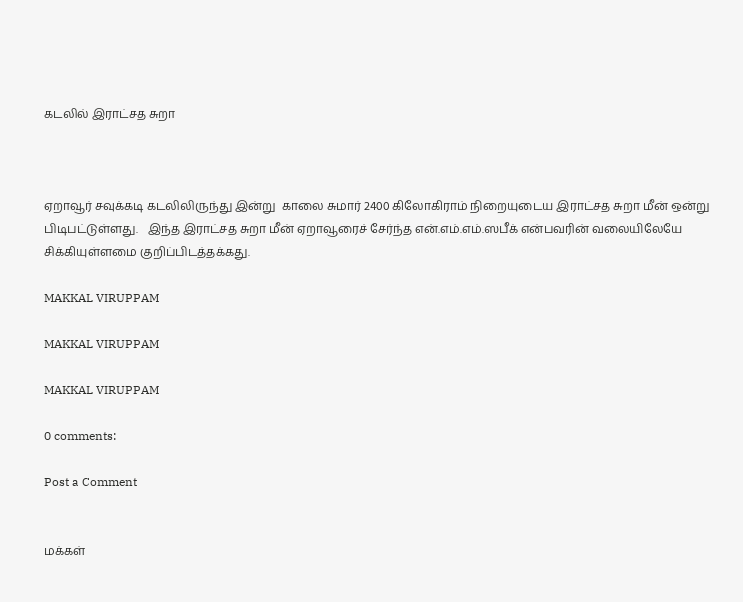கடலில் இராட்சத சுறா



ஏறாவூர் சவுக்கடி கடலிலிருந்து இன்று  காலை சுமார் 2400 கிலோகிராம் நிறையுடைய இராட்சத சுறா மீன் ஒன்று பிடிபட்டுள்ளது.   இந்த இராட்சத சுறா மீன் ஏறாவூரைச் சேர்ந்த என்.எம்.எம்.ஸபீக் என்பவரின் வலையிலேயே   சிக்கியுள்ளமை குறிப்பிடத்தக்கது.

MAKKAL VIRUPPAM

MAKKAL VIRUPPAM

MAKKAL VIRUPPAM

0 comments:

Post a Comment


மக்கள்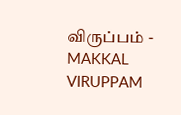விருப்பம் - MAKKAL VIRUPPAM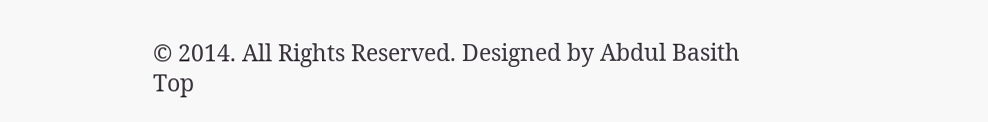© 2014. All Rights Reserved. Designed by Abdul Basith
Top